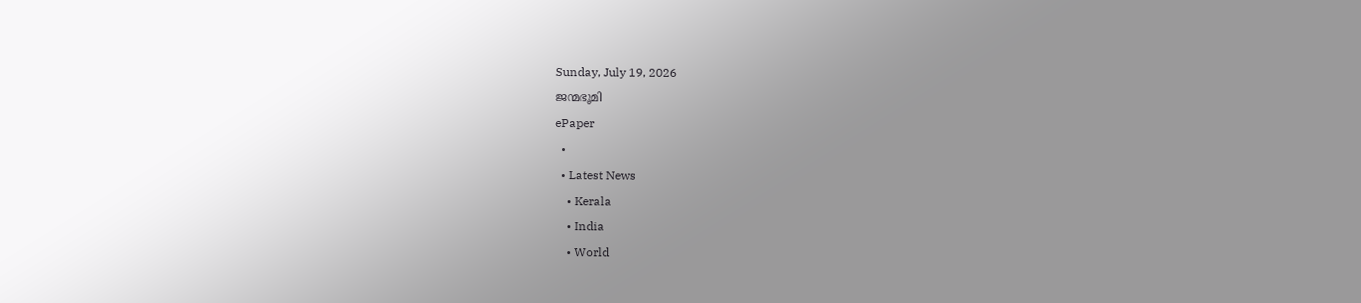Sunday, July 19, 2026
ജന്മഭൂമി
ePaper
  •
  • Latest News
    • Kerala
    • India
    • World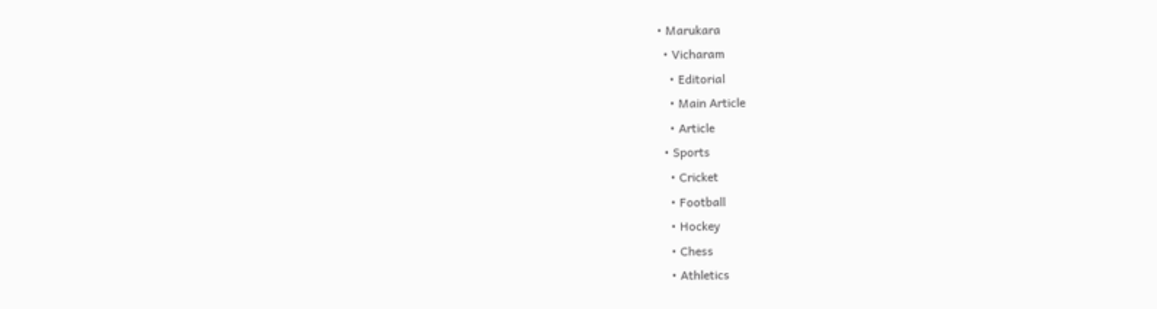• Marukara
  • Vicharam
    • Editorial
    • Main Article
    • Article
  • Sports
    • Cricket
    • Football
    • Hockey
    • Chess
    • Athletics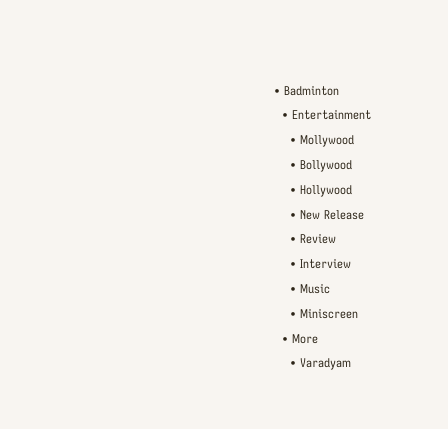• Badminton
  • Entertainment
    • Mollywood
    • Bollywood
    • Hollywood
    • New Release
    • Review
    • Interview
    • Music
    • Miniscreen
  • More
    • Varadyam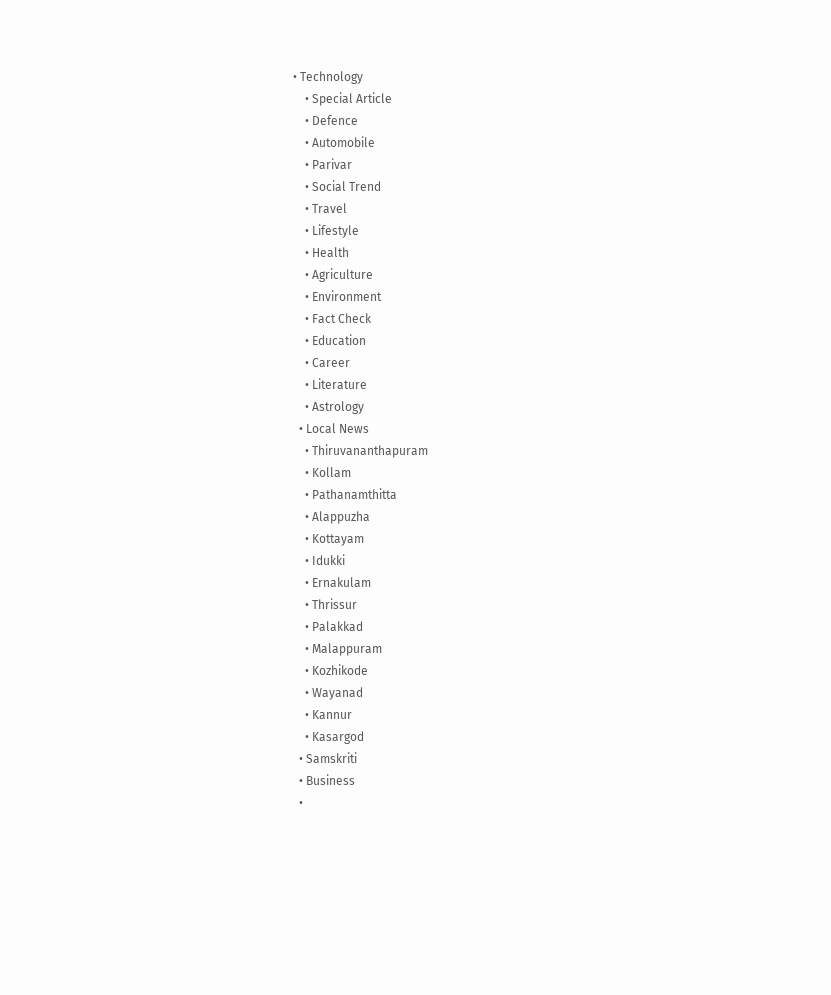• Technology
    • Special Article
    • Defence
    • Automobile
    • Parivar
    • Social Trend
    • Travel
    • Lifestyle
    • Health
    • Agriculture
    • Environment
    • Fact Check
    • Education
    • Career
    • Literature
    • Astrology
  • Local News
    • Thiruvananthapuram
    • Kollam
    • Pathanamthitta
    • Alappuzha
    • Kottayam
    • Idukki
    • Ernakulam
    • Thrissur
    • Palakkad
    • Malappuram
    • Kozhikode
    • Wayanad
    • Kannur
    • Kasargod
  • Samskriti
  • Business
  •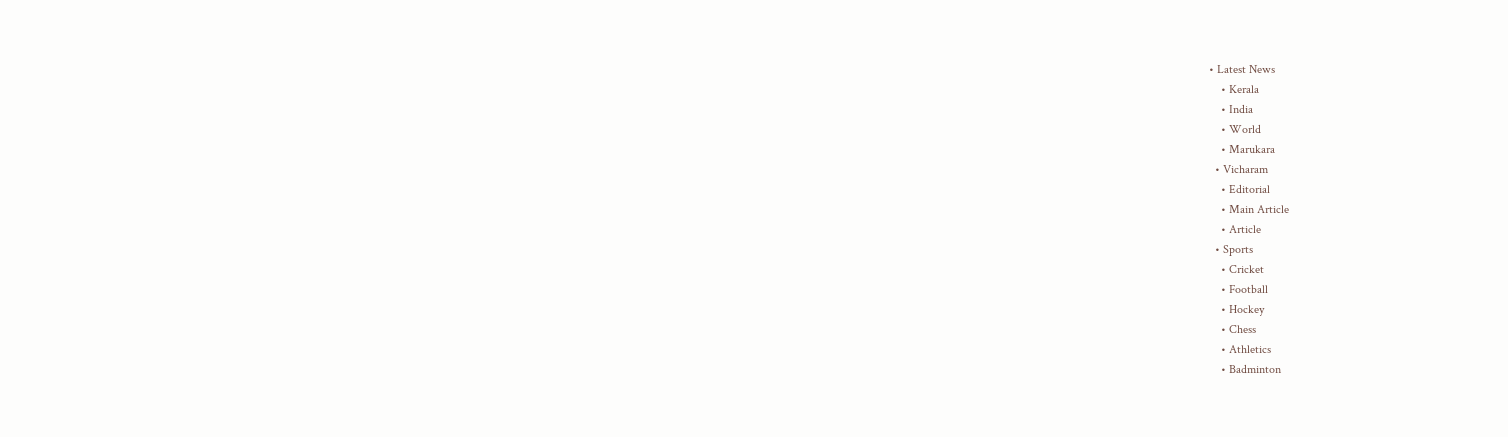• Latest News
    • Kerala
    • India
    • World
    • Marukara
  • Vicharam
    • Editorial
    • Main Article
    • Article
  • Sports
    • Cricket
    • Football
    • Hockey
    • Chess
    • Athletics
    • Badminton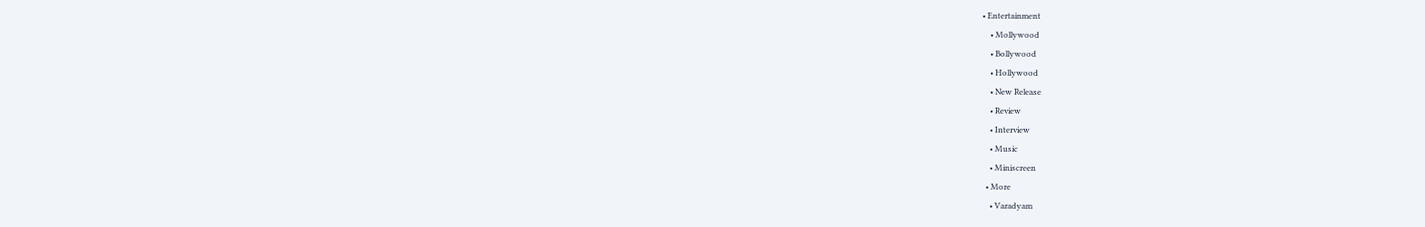• Entertainment
    • Mollywood
    • Bollywood
    • Hollywood
    • New Release
    • Review
    • Interview
    • Music
    • Miniscreen
  • More
    • Varadyam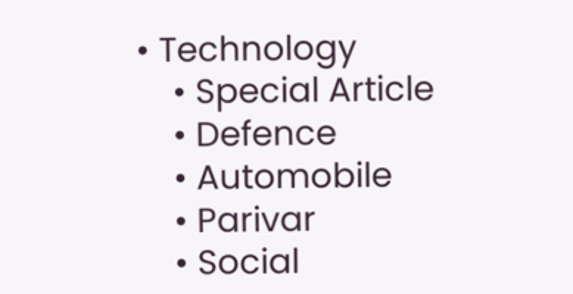• Technology
    • Special Article
    • Defence
    • Automobile
    • Parivar
    • Social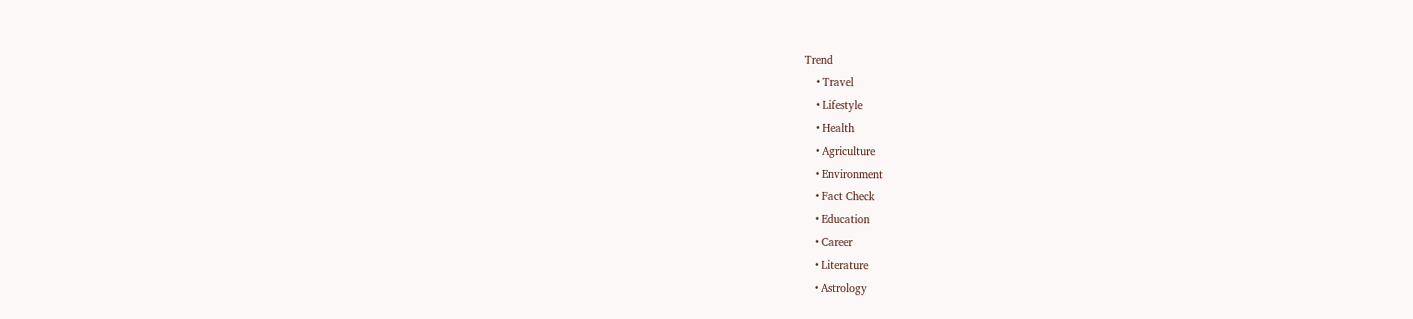Trend
    • Travel
    • Lifestyle
    • Health
    • Agriculture
    • Environment
    • Fact Check
    • Education
    • Career
    • Literature
    • Astrology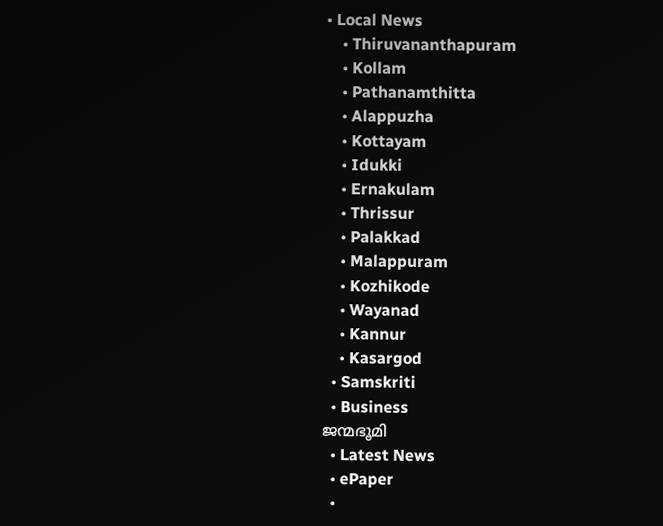• Local News
    • Thiruvananthapuram
    • Kollam
    • Pathanamthitta
    • Alappuzha
    • Kottayam
    • Idukki
    • Ernakulam
    • Thrissur
    • Palakkad
    • Malappuram
    • Kozhikode
    • Wayanad
    • Kannur
    • Kasargod
  • Samskriti
  • Business
ജന്മഭൂമി
  • Latest News
  • ePaper
  •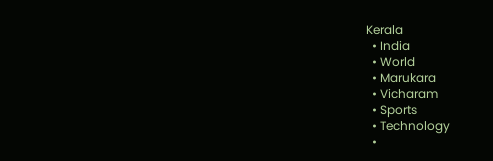Kerala
  • India
  • World
  • Marukara
  • Vicharam
  • Sports
  • Technology
  •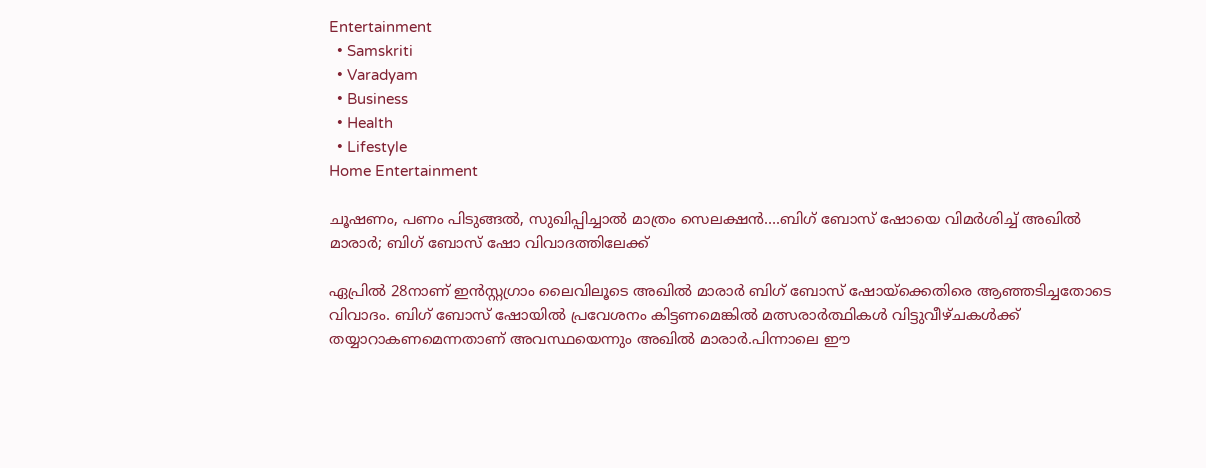Entertainment
  • Samskriti
  • Varadyam
  • Business
  • Health
  • Lifestyle
Home Entertainment

ചൂഷണം, പണം പിടുങ്ങല്‍, സുഖിപ്പിച്ചാല്‍ മാത്രം സെലക്ഷന്‍….ബിഗ് ബോസ് ഷോയെ വിമര്‍ശിച്ച് അഖില്‍ മാരാര്‍; ബിഗ് ബോസ് ഷോ വിവാദത്തിലേക്ക്

ഏപ്രില്‍ 28നാണ് ഇന്‍സ്റ്റഗ്രാം ലൈവിലൂടെ അഖില്‍ മാരാര്‍ ബിഗ് ബോസ് ഷോയ്‌ക്കെതിരെ ആഞ്ഞടിച്ചതോടെ വിവാദം. ബിഗ് ബോസ് ഷോയില്‍ പ്രവേശനം കിട്ടണമെങ്കില്‍ മത്സരാര്‍ത്ഥികള്‍ വിട്ടുവീഴ്ചകള്‍ക്ക് തയ്യാറാകണമെന്നതാണ് അവസ്ഥയെന്നും അഖില്‍ മാരാര്‍.പിന്നാലെ ഈ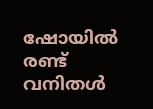ഷോയില്‍ രണ്ട് വനിതള്‍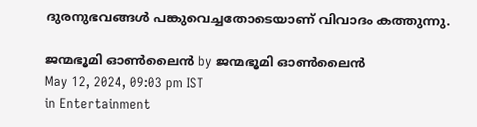ദുരനുഭവങ്ങള്‍ പങ്കുവെച്ചതോടെയാണ് വിവാദം കത്തുന്നു.

ജന്മഭൂമി ഓണ്‍ലൈന്‍ by ജന്മഭൂമി ഓണ്‍ലൈന്‍
May 12, 2024, 09:03 pm IST
in Entertainment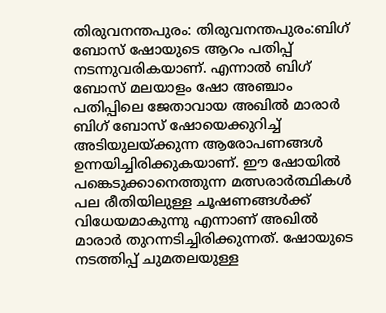തിരുവനന്തപുരം: തിരുവനന്തപുരം:ബിഗ് ബോസ് ഷോയുടെ ആറം പതിപ്പ് നടന്നുവരികയാണ്. എന്നാല്‍ ബിഗ് ബോസ് മലയാളം ഷോ അഞ്ചാം പതിപ്പിലെ ജേതാവായ അഖില്‍ മാരാര്‍ ബിഗ് ബോസ് ഷോയെക്കുറിച്ച് അടിയുലയ്‌ക്കുന്ന ആരോപണങ്ങള്‍ ഉന്നയിച്ചിരിക്കുകയാണ്. ഈ ഷോയില്‍ പങ്കെടുക്കാനെത്തുന്ന മത്സരാര്‍ത്ഥികള്‍ പല രീതിയിലുള്ള ചൂഷണങ്ങള്‍ക്ക് വിധേയമാകുന്നു എന്നാണ് അഖില്‍ മാരാര്‍ തുറന്നടിച്ചിരിക്കുന്നത്. ഷോയുടെ നടത്തിപ്പ് ചുമതലയുള്ള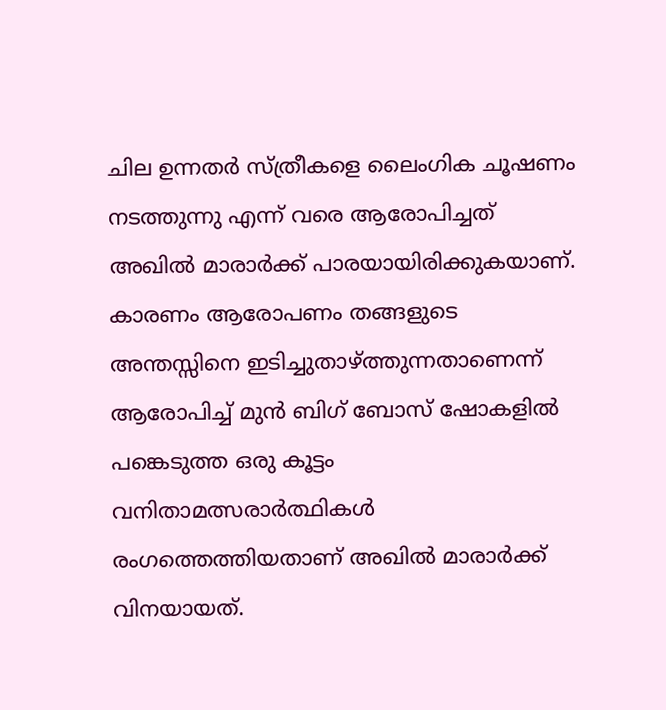ചില ഉന്നതര്‍ സ്ത്രീകളെ ലൈംഗിക ചൂഷണം നടത്തുന്നു എന്ന് വരെ ആരോപിച്ചത് അഖില്‍ മാരാര്‍ക്ക് പാരയായിരിക്കുകയാണ്. കാരണം ആരോപണം തങ്ങളുടെ അന്തസ്സിനെ ഇടിച്ചുതാഴ്‌ത്തുന്നതാണെന്ന് ആരോപിച്ച് മുന്‍ ബിഗ് ബോസ് ഷോകളില്‍ പങ്കെടുത്ത ഒരു കൂട്ടം വനിതാമത്സരാര്‍ത്ഥികള്‍ രംഗത്തെത്തിയതാണ് അഖില്‍ മാരാര്‍ക്ക് വിനയായത്.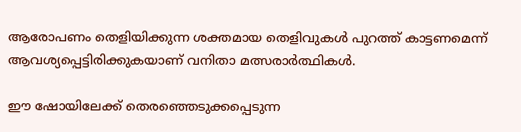ആരോപണം തെളിയിക്കുന്ന ശക്തമായ തെളിവുകള്‍ പുറത്ത് കാട്ടണമെന്ന് ആവശ്യപ്പെട്ടിരിക്കുകയാണ് വനിതാ മത്സരാര്‍ത്ഥികള്‍.

ഈ ഷോയിലേക്ക് തെരഞ്ഞെടുക്കപ്പെടുന്ന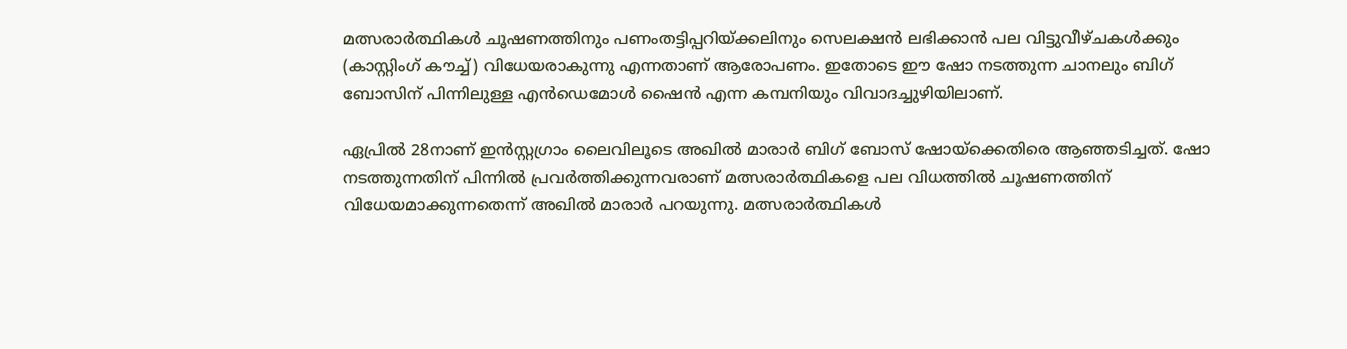മത്സരാര്‍ത്ഥികള്‍ ചൂഷണത്തിനും പണംതട്ടിപ്പറിയ്‌ക്കലിനും സെലക്ഷന്‍ ലഭിക്കാന്‍ പല വിട്ടുവീഴ്ചകള്‍ക്കും (കാസ്റ്റിംഗ് കൗച്ച്) വിധേയരാകുന്നു എന്നതാണ് ആരോപണം. ഇതോടെ ഈ ഷോ നടത്തുന്ന ചാനലും ബിഗ് ബോസിന് പിന്നിലുള്ള എന്‍ഡെമോള്‍ ഷൈന്‍ എന്ന കമ്പനിയും വിവാദച്ചുഴിയിലാണ്.

ഏപ്രില്‍ 28നാണ് ഇന്‍സ്റ്റഗ്രാം ലൈവിലൂടെ അഖില്‍ മാരാര്‍ ബിഗ് ബോസ് ഷോയ്‌ക്കെതിരെ ആഞ്ഞടിച്ചത്. ഷോ നടത്തുന്നതിന് പിന്നില്‍ പ്രവര്‍ത്തിക്കുന്നവരാണ് മത്സരാര്‍ത്ഥികളെ പല വിധത്തില്‍ ചൂഷണത്തിന് വിധേയമാക്കുന്നതെന്ന് അഖില്‍ മാരാര്‍ പറയുന്നു. മത്സരാര്‍ത്ഥികള്‍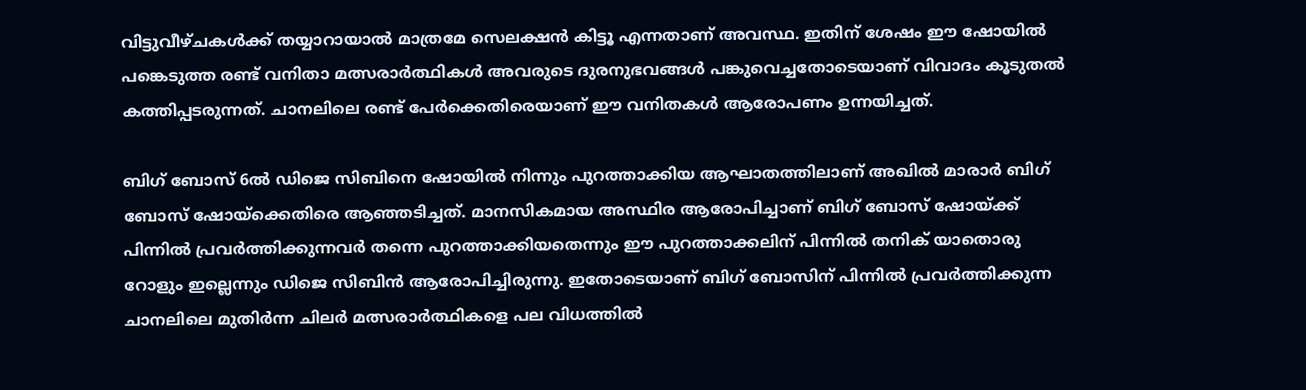വിട്ടുവീഴ്ചകള്‍ക്ക് തയ്യാറായാല്‍ മാത്രമേ സെലക്ഷന്‍ കിട്ടൂ എന്നതാണ് അവസ്ഥ. ഇതിന് ശേഷം ഈ ഷോയില്‍ പങ്കെടുത്ത രണ്ട് വനിതാ മത്സരാര്‍ത്ഥികള്‍ അവരുടെ ദുരനുഭവങ്ങള്‍ പങ്കുവെച്ചതോടെയാണ് വിവാദം കൂടുതല്‍ കത്തിപ്പടരുന്നത്. ചാനലിലെ രണ്ട് പേര്‍ക്കെതിരെയാണ് ഈ വനിതകള്‍ ആരോപണം ഉന്നയിച്ചത്.

ബിഗ് ബോസ് 6ല്‍ ഡിജെ സിബിനെ ഷോയില്‍ നിന്നും പുറത്താക്കിയ ആഘാതത്തിലാണ് അഖില്‍ മാരാര്‍ ബിഗ് ബോസ് ഷോയ്‌ക്കെതിരെ ആഞ്ഞടിച്ചത്. മാനസികമായ അസ്ഥിര ആരോപിച്ചാണ് ബിഗ് ബോസ് ഷോയ്‌ക്ക് പിന്നില്‍ പ്രവര്‍ത്തിക്കുന്നവര്‍ തന്നെ പുറത്താക്കിയതെന്നും ഈ പുറത്താക്കലിന് പിന്നില്‍ തനിക് യാതൊരു റോളും ഇല്ലെന്നും ഡിജെ സിബിന്‍ ആരോപിച്ചിരുന്നു. ഇതോടെയാണ് ബിഗ് ബോസിന് പിന്നില്‍ പ്രവര്‍ത്തിക്കുന്ന ചാനലിലെ മുതിര്‍ന്ന ചിലര്‍ മത്സരാര്‍ത്ഥികളെ പല വിധത്തില്‍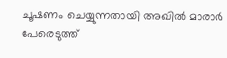ചൂഷണം ചെയ്യുന്നതായി അഖില്‍ മാരാര്‍ പേരെടുത്ത്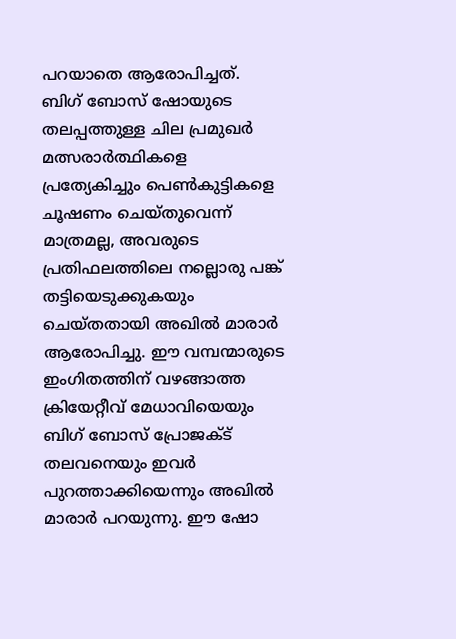പറയാതെ ആരോപിച്ചത്. ബിഗ് ബോസ് ഷോയുടെ തലപ്പത്തുള്ള ചില പ്രമുഖര്‍ മത്സരാര്‍ത്ഥികളെ പ്രത്യേകിച്ചും പെണ്‍കുട്ടികളെ ചൂഷണം ചെയ്തുവെന്ന് മാത്രമല്ല, അവരുടെ പ്രതിഫലത്തിലെ നല്ലൊരു പങ്ക് തട്ടിയെടുക്കുകയും ചെയ്തതായി അഖില്‍ മാരാര്‍ ആരോപിച്ചു. ഈ വമ്പന്മാരുടെ ഇംഗിതത്തിന് വഴങ്ങാത്ത ക്രിയേറ്റീവ് മേധാവിയെയും ബിഗ് ബോസ് പ്രോജക്ട് തലവനെയും ഇവര്‍ പുറത്താക്കിയെന്നും അഖില്‍ മാരാര്‍ പറയുന്നു. ഈ ഷോ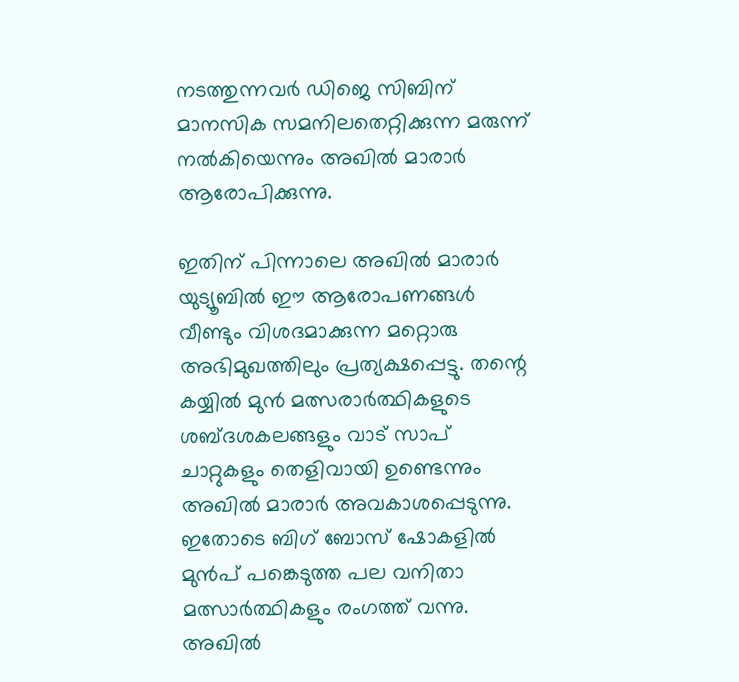നടത്തുന്നവര്‍ ഡിജെ സിബിന് മാനസിക സമനിലതെറ്റിക്കുന്ന മരുന്ന് നല്‍കിയെന്നും അഖില്‍ മാരാര്‍ ആരോപിക്കുന്നു.

ഇതിന് പിന്നാലെ അഖില്‍ മാരാര്‍ യുട്യൂബില്‍ ഈ ആരോപണങ്ങള്‍ വീണ്ടും വിശദമാക്കുന്ന മറ്റൊരു അഭിമുഖത്തിലും പ്രത്യക്ഷപ്പെട്ടു. തന്റെ കയ്യില്‍ മുന്‍ മത്സരാര്‍ത്ഥികളുടെ ശബ്ദശകലങ്ങളും വാട് സാപ് ചാറ്റുകളും തെളിവായി ഉണ്ടെന്നും അഖില്‍ മാരാര്‍ അവകാശപ്പെടുന്നു. ഇതോടെ ബിഗ് ബോസ് ഷോകളില്‍ മുന്‍പ് പങ്കെടുത്ത പല വനിതാ മത്സാര്‍ത്ഥികളും രംഗത്ത് വന്നു. അഖില്‍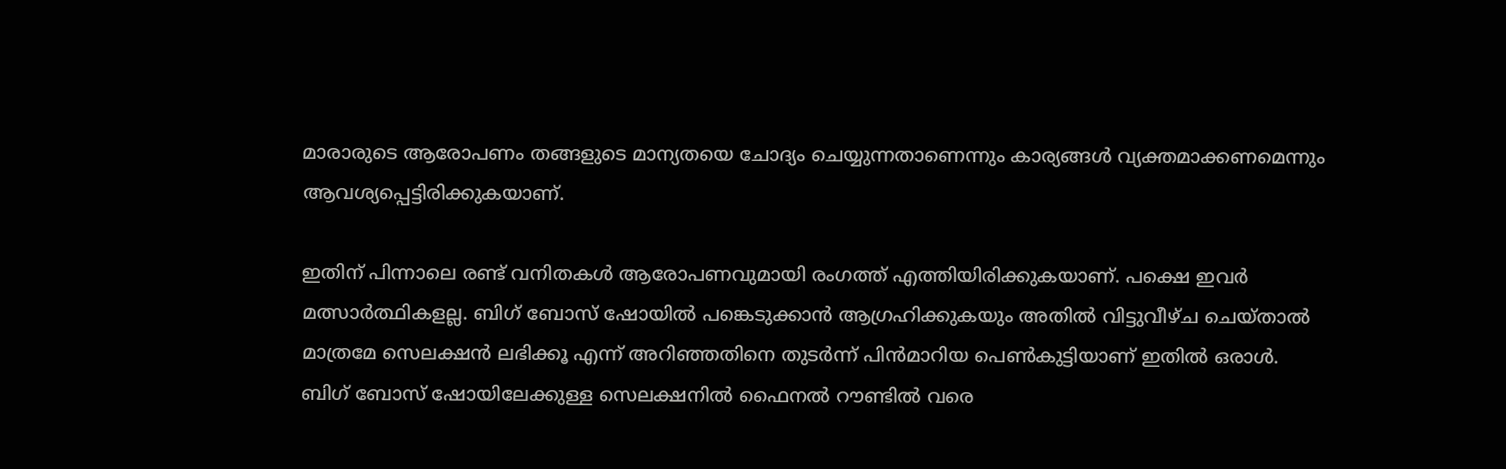മാരാരുടെ ആരോപണം തങ്ങളുടെ മാന്യതയെ ചോദ്യം ചെയ്യുന്നതാണെന്നും കാര്യങ്ങള്‍ വ്യക്തമാക്കണമെന്നും ആവശ്യപ്പെട്ടിരിക്കുകയാണ്.

ഇതിന് പിന്നാലെ രണ്ട് വനിതകള്‍ ആരോപണവുമായി രംഗത്ത് എത്തിയിരിക്കുകയാണ്. പക്ഷെ ഇവര്‍ മത്സാര്‍ത്ഥികളല്ല. ബിഗ് ബോസ് ഷോയില്‍ പങ്കെടുക്കാന്‍ ആഗ്രഹിക്കുകയും അതില്‍ വിട്ടുവീഴ്ച ചെയ്താല്‍ മാത്രമേ സെലക്ഷന്‍ ലഭിക്കൂ എന്ന് അറിഞ്ഞതിനെ തുടര്‍ന്ന് പിന്‍മാറിയ പെണ്‍കുട്ടിയാണ് ഇതില്‍ ഒരാള്‍. ബിഗ് ബോസ് ഷോയിലേക്കുള്ള സെലക്ഷനില്‍ ഫൈനല്‍ റൗണ്ടില്‍ വരെ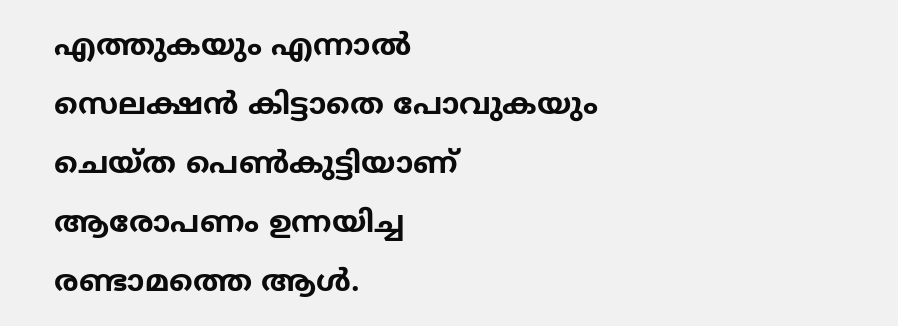എത്തുകയും എന്നാല്‍ സെലക്ഷന്‍ കിട്ടാതെ പോവുകയും ചെയ്ത പെണ്‍കുട്ടിയാണ് ആരോപണം ഉന്നയിച്ച രണ്ടാമത്തെ ആള്‍.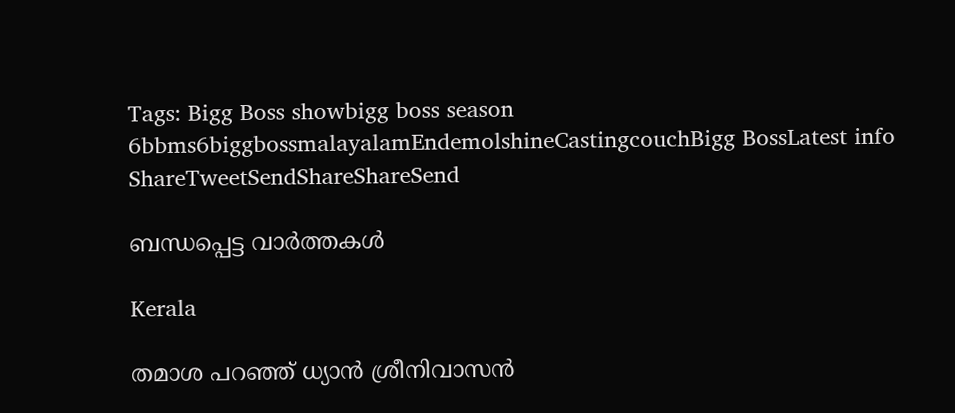Tags: Bigg Boss showbigg boss season 6bbms6biggbossmalayalamEndemolshineCastingcouchBigg BossLatest info
ShareTweetSendShareShareSend

ബന്ധപ്പെട്ട വാര്‍ത്തകള്‍

Kerala

തമാശ പറഞ്ഞ് ധ്യാന്‍ ശ്രീനിവാസന്‍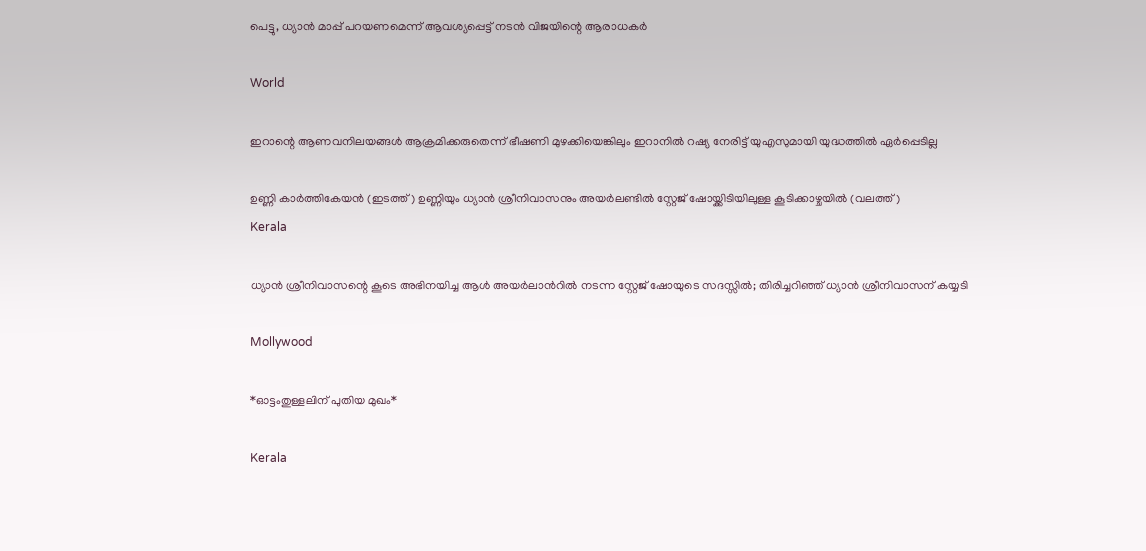പെട്ടു, ധ്യാന്‍ മാപ്പ് പറയണമെന്ന് ആവശ്യപ്പെട്ട് നടന്‍ വിജയിന്റെ ആരാധകര്‍

World

ഇറാന്റെ ആണവനിലയങ്ങള്‍ ആക്രമിക്കരുതെന്ന് ഭീഷണി മുഴക്കിയെങ്കിലും ഇറാനില്‍ റഷ്യ നേരിട്ട് യുഎസുമായി യുദ്ധത്തില്‍ ഏര്‍പ്പെടില്ല

ഉണ്ണി കാര്‍ത്തികേയന്‍ (ഇടത്ത്) ഉണ്ണിയും ധ്യാന്‍ ശ്രീനിവാസനും അയര്‍ലണ്ടില്‍ സ്റ്റേജ് ഷോയ്ക്കിടിയിലുള്ള കൂടിക്കാഴ്ചയില്‍ (വലത്ത്)
Kerala

ധ്യാന്‍ ശ്രീനിവാസന്റെ കൂടെ അഭിനയിച്ച ആള്‍ അയര്‍ലാന്‍റില്‍ നടന്ന സ്റ്റേജ് ഷോയുടെ സദസ്സില്‍; തിരിച്ചറിഞ്ഞ് ധ്യാന്‍ ശ്രീനിവാസന് കയ്യടി

Mollywood

*ഓട്ടംതുള്ളലിന് പുതിയ മുഖം*

Kerala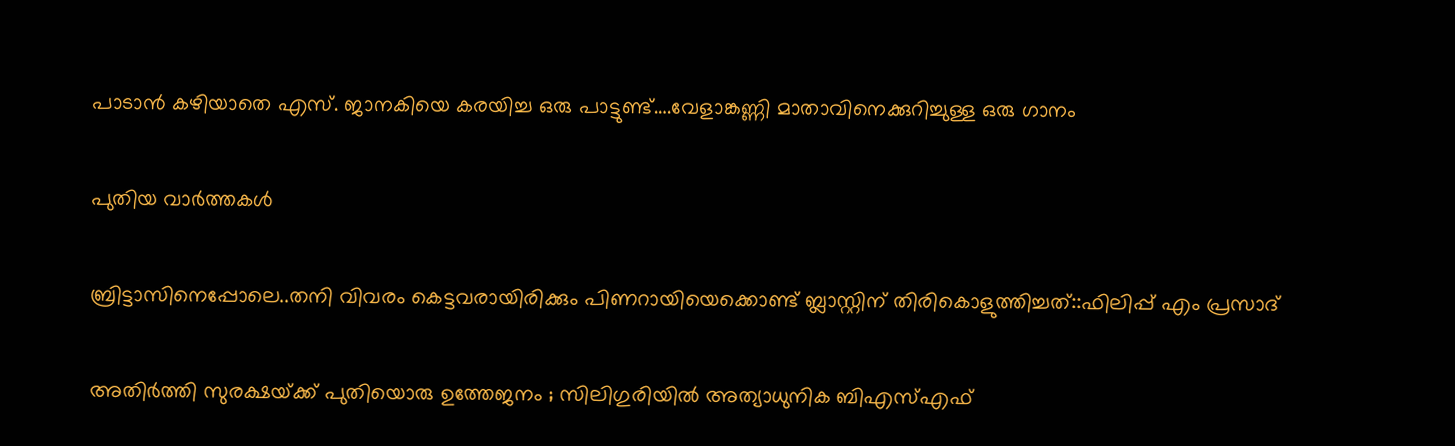പാടാന്‍ കഴിയാതെ എസ്. ജാനകിയെ കരയിച്ച ഒരു പാട്ടുണ്ട്….വേളാങ്കണ്ണി മാതാവിനെക്കുറിച്ചുള്ള ഒരു ഗാനം

പുതിയ വാര്‍ത്തകള്‍

ബ്രിട്ടാസിനെപ്പോലെ..തനി വിവരം കെട്ടവരായിരിക്കും പിണറായിയെക്കൊണ്ട് ബ്ലാസ്റ്റിന് തിരികൊളുത്തിച്ചത്::ഫിലിപ്പ് എം പ്രസാദ്

അതിർത്തി സുരക്ഷയ്‌ക്ക് പുതിയൊരു ഉത്തേജനം ; സിലിഗുരിയിൽ അത്യാധുനിക ബിഎസ്എഫ്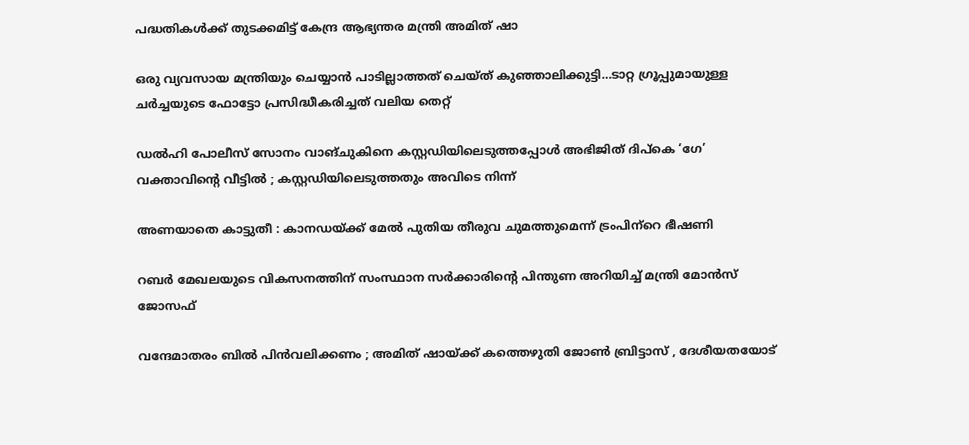പദ്ധതികൾക്ക് തുടക്കമിട്ട് കേന്ദ്ര ആഭ്യന്തര മന്ത്രി അമിത് ഷാ

ഒരു വ്യവസായ മന്ത്രിയും ചെയ്യാന്‍ പാടില്ലാത്തത് ചെയ്ത് കുഞ്ഞാലിക്കുട്ടി…ടാറ്റ ഗ്രൂപ്പുമായുള്ള ചര്‍ച്ചയുടെ ഫോട്ടോ പ്രസിദ്ധീകരിച്ചത് വലിയ തെറ്റ്

ഡൽഹി പോലീസ് സോനം വാങ്ചുകിനെ കസ്റ്റഡിയിലെടുത്തപ്പോൾ അഭിജിത് ദിപ്കെ ‘ഗേ’ വക്താവിന്റെ വീട്ടിൽ ; കസ്റ്റഡിയിലെടുത്തതും അവിടെ നിന്ന്

അണയാതെ കാട്ടുതീ : കാനഡയ്‌ക്ക് മേല്‍ പുതിയ തീരുവ ചുമത്തുമെന്ന് ട്രംപിന്‌റെ ഭീഷണി

റബര്‍ മേഖലയുടെ വികസനത്തിന് സംസ്ഥാന സര്‍ക്കാരിന്റെ പിന്തുണ അറിയിച്ച് മന്ത്രി മോന്‍സ് ജോസഫ്

വന്ദേമാതരം ബിൽ പിൻവലിക്കണം ; അമിത് ഷായ്‌ക്ക് കത്തെഴുതി ജോൺ ബ്രിട്ടാസ് , ദേശീയതയോട്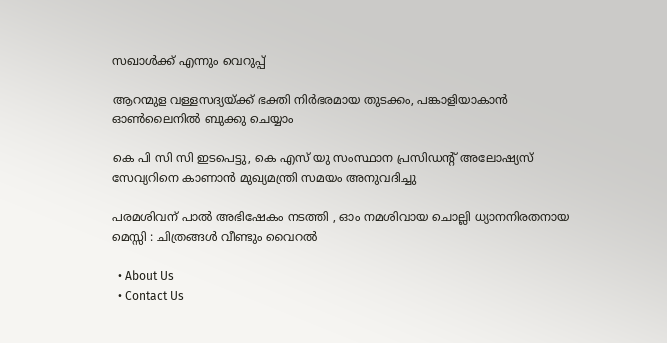സഖാൾക്ക് എന്നും വെറുപ്പ്

ആറന്മുള വള്ളസദ്യയ്‌ക്ക് ഭക്തി നിര്‍ഭരമായ തുടക്കം, പങ്കാളിയാകാന്‍ ഓണ്‍ലൈനില്‍ ബുക്കു ചെയ്യാം

കെ പി സി സി ഇടപെട്ടു, കെ എസ് യു സംസ്ഥാന പ്രസിഡന്റ് അലോഷ്യസ് സേവ്യറിനെ കാണാന്‍ മുഖ്യമന്ത്രി സമയം അനുവദിച്ചു

പരമശിവന് പാൽ അഭിഷേകം നടത്തി , ഓം നമശിവായ ചൊല്ലി ധ്യാനനിരതനായ മെസ്സി : ചിത്രങ്ങൾ വീണ്ടും വൈറൽ

  • About Us
  • Contact Us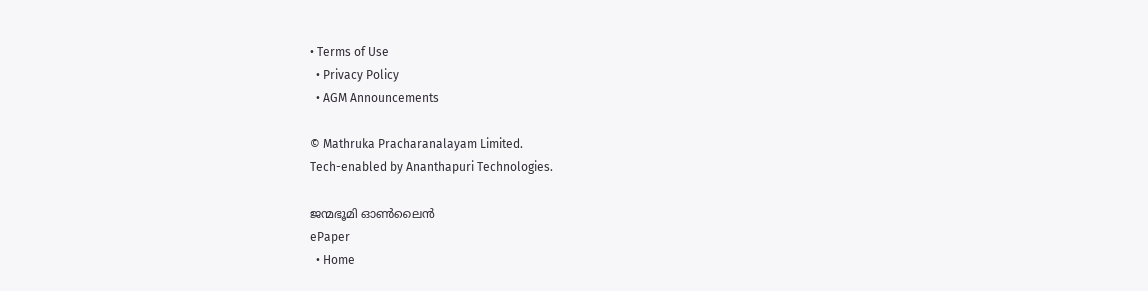• Terms of Use
  • Privacy Policy
  • AGM Announcements

© Mathruka Pracharanalayam Limited.
Tech-enabled by Ananthapuri Technologies.

ജന്മഭൂമി ഓണ്‍ലൈന്‍
ePaper
  • Home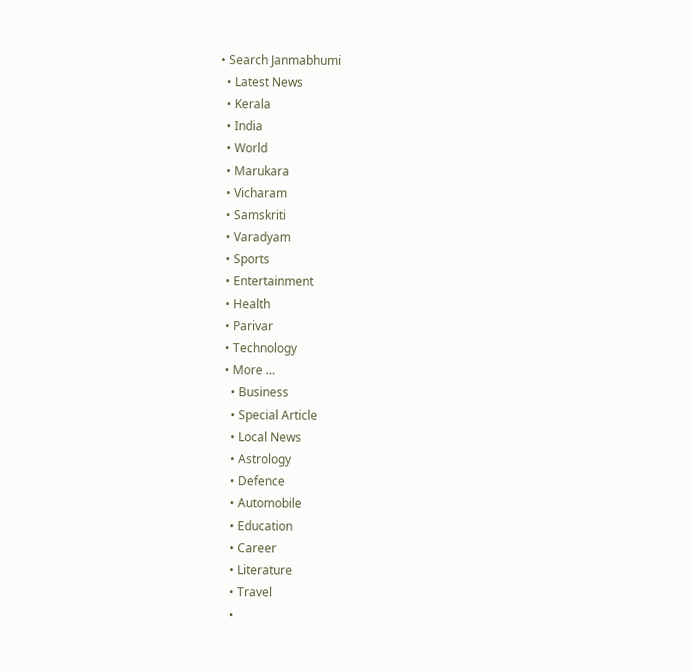• Search Janmabhumi
  • Latest News
  • Kerala
  • India
  • World
  • Marukara
  • Vicharam
  • Samskriti
  • Varadyam
  • Sports
  • Entertainment
  • Health
  • Parivar
  • Technology
  • More …
    • Business
    • Special Article
    • Local News
    • Astrology
    • Defence
    • Automobile
    • Education
    • Career
    • Literature
    • Travel
    •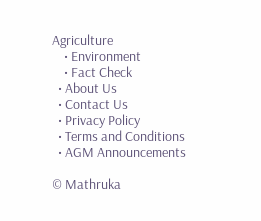Agriculture
    • Environment
    • Fact Check
  • About Us
  • Contact Us
  • Privacy Policy
  • Terms and Conditions
  • AGM Announcements

© Mathruka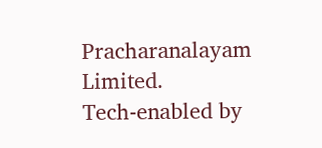Pracharanalayam Limited.
Tech-enabled by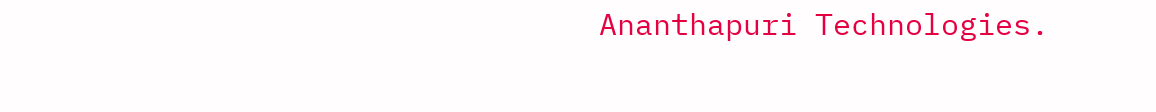Ananthapuri Technologies.